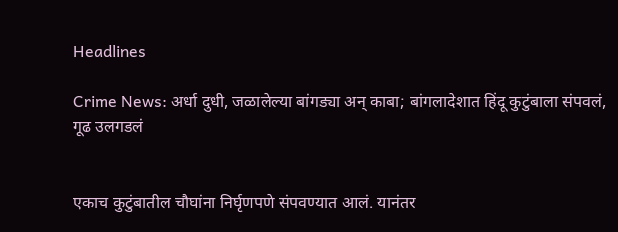Headlines

Crime News: अर्धा दुधी, जळालेल्या बांगड्या अन् काबा; बांगलादेशात हिंदू कुटुंबाला संपवलं, गूढ उलगडलं


एकाच कुटुंबातील चौघांना निर्घृणपणे संपवण्यात आलं. यानंतर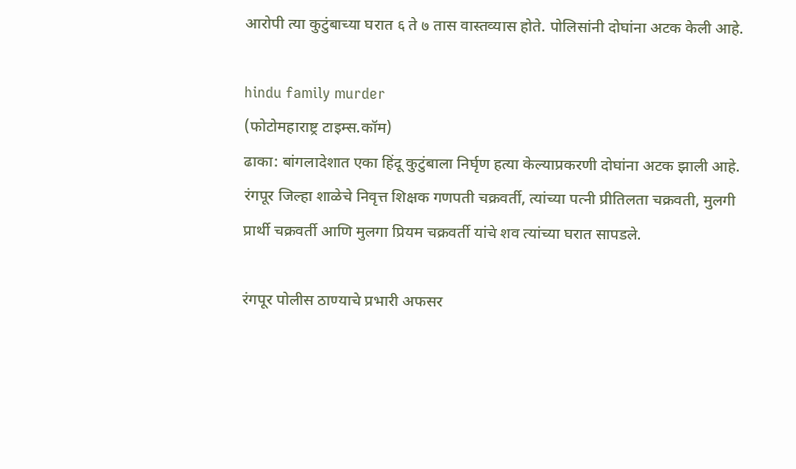आरोपी त्या कुटुंबाच्या घरात ६ ते ७ तास वास्तव्यास होते. पोलिसांनी दोघांना अटक केली आहे.

hindu family murder
(फोटोमहाराष्ट्र टाइम्स.कॉम)
ढाका: बांगलादेशात एका हिंदू कुटुंबाला निर्घृण हत्या केल्याप्रकरणी दोघांना अटक झाली आहे. रंगपूर जिल्हा शाळेचे निवृत्त शिक्षक गणपती चक्रवर्ती, त्यांच्या पत्नी प्रीतिलता चक्रवती, मुलगी प्रार्थी चक्रवर्ती आणि मुलगा प्रियम चक्रवर्ती यांचे शव त्यांच्या घरात सापडले.

रंगपूर पोलीस ठाण्याचे प्रभारी अफसर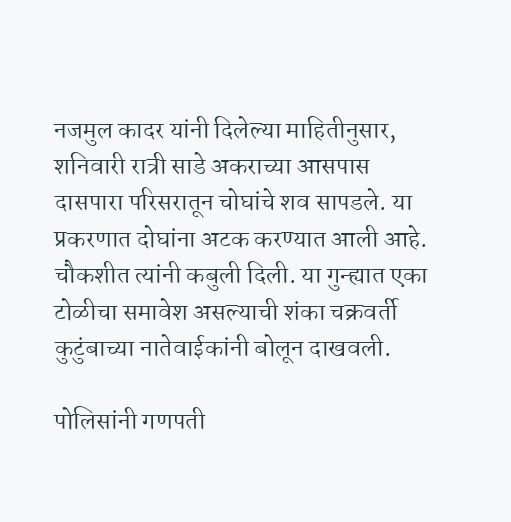नजमुल कादर यांनी दिलेल्या माहितीनुसार, शनिवारी रात्री साडे अकराच्या आसपास दासपारा परिसरातून चोघांचे शव सापडले. या प्रकरणात दोघांना अटक करण्यात आली आहे. चौकशीत त्यांनी कबुली दिली. या गुन्ह्यात एका टोळीचा समावेश असल्याची शंका चक्रवर्ती कुटुंबाच्या नातेवाईकांनी बोलून दाखवली.

पोलिसांनी गणपती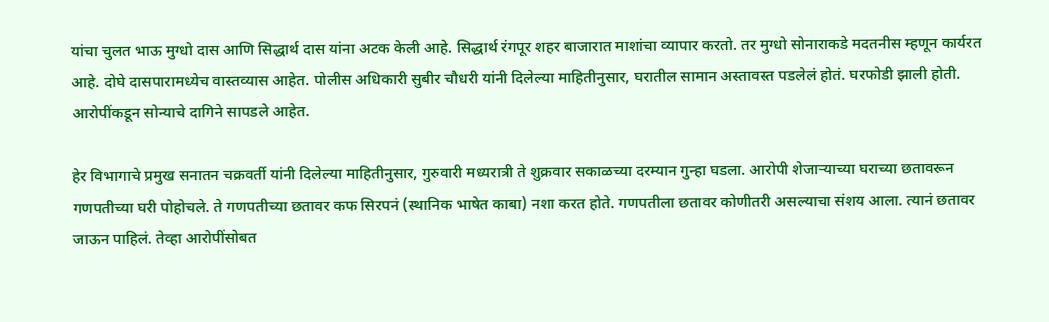यांचा चुलत भाऊ मुग्धो दास आणि सिद्धार्थ दास यांना अटक केली आहे. सिद्धार्थ रंगपूर शहर बाजारात माशांचा व्यापार करतो. तर मुग्धो सोनाराकडे मदतनीस म्हणून कार्यरत आहे. दोघे दासपारामध्येच वास्तव्यास आहेत. पोलीस अधिकारी सुबीर चौधरी यांनी दिलेल्या माहितीनुसार, घरातील सामान अस्तावस्त पडलेलं होतं. घरफोडी झाली होती. आरोपींकडून सोन्याचे दागिने सापडले आहेत.

हेर विभागाचे प्रमुख सनातन चक्रवर्ती यांनी दिलेल्या माहितीनुसार, गुरुवारी मध्यरात्री ते शुक्रवार सकाळच्या दरम्यान गुन्हा घडला. आरोपी शेजाऱ्याच्या घराच्या छतावरून गणपतीच्या घरी पोहोचले. ते गणपतीच्या छतावर कफ सिरपनं (स्थानिक भाषेत काबा) नशा करत होते. गणपतीला छतावर कोणीतरी असल्याचा संशय आला. त्यानं छतावर जाऊन पाहिलं. तेव्हा आरोपींसोबत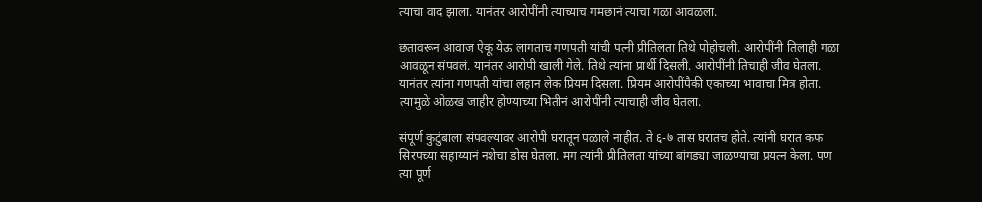त्याचा वाद झाला. यानंतर आरोपींनी त्याच्याच गमछानं त्याचा गळा आवळला.

छतावरून आवाज ऐकू येऊ लागताच गणपती यांची पत्नी प्रीतिलता तिथे पोहोचली. आरोपींनी तिलाही गळा आवळून संपवलं. यानंतर आरोपी खाली गेले. तिथे त्यांना प्रार्थी दिसली. आरोपींनी तिचाही जीव घेतला. यानंतर त्यांना गणपती यांचा लहान लेक प्रियम दिसला. प्रियम आरोपींपैकी एकाच्या भावाचा मित्र होता. त्यामुळे ओळख जाहीर होण्याच्या भितीनं आरोपींनी त्याचाही जीव घेतला.

संपूर्ण कुटुंबाला संपवल्यावर आरोपी घरातून पळाले नाहीत. ते ६-७ तास घरातच होते. त्यांनी घरात कफ सिरपच्या सहाय्यानं नशेचा डोस घेतला. मग त्यांनी प्रीतिलता यांच्या बांगड्या जाळण्याचा प्रयत्न केला. पण त्या पूर्ण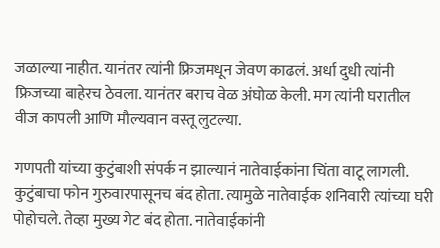जळाल्या नाहीत. यानंतर त्यांनी फ्रिजमधून जेवण काढलं. अर्धा दुधी त्यांनी फ्रिजच्या बाहेरच ठेवला. यानंतर बराच वेळ अंघोळ केली. मग त्यांनी घरातील वीज कापली आणि मौल्यवान वस्तू लुटल्या.

गणपती यांच्या कुटुंबाशी संपर्क न झाल्यानं नातेवाईकांना चिंता वाटू लागली. कुटुंबाचा फोन गुरुवारपासूनच बंद होता. त्यामुळे नातेवाईक शनिवारी त्यांच्या घरी पोहोचले. तेव्हा मुख्य गेट बंद होता. नातेवाईकांनी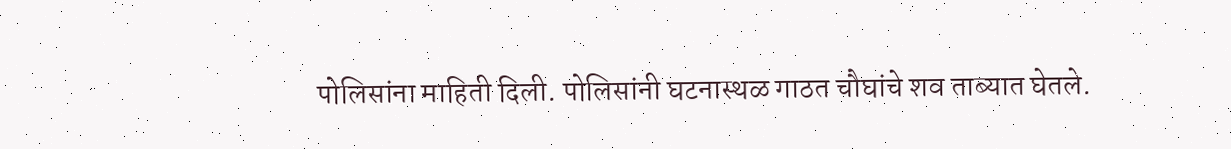पोलिसांना माहिती दिली. पोलिसांनी घटनास्थळ गाठत चौघांचे शव ताब्यात घेतले.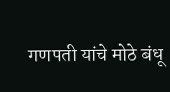गणपती यांचे मोठे बंधू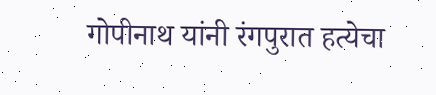गोपीनाथ यांनी रंगपुरात हत्येचा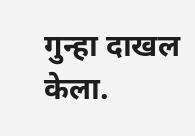गुन्हा दाखल केला.